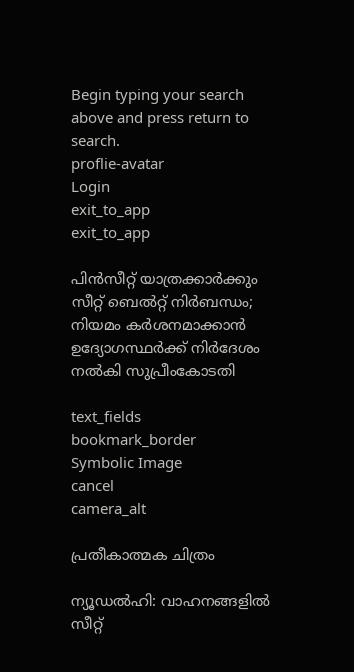Begin typing your search above and press return to search.
proflie-avatar
Login
exit_to_app
exit_to_app

പിൻസീറ്റ് യാത്രക്കാർക്കും സീറ്റ് ബെൽറ്റ് നിർബന്ധം; നിയമം കർശനമാക്കാൻ ഉദ്യോഗസ്ഥർക്ക് നിർദേശം നൽകി സുപ്രീംകോടതി

text_fields
bookmark_border
Symbolic Image
cancel
camera_alt

പ്രതീകാത്മക ചിത്രം

ന്യൂഡൽഹി: വാഹനങ്ങളിൽ സീറ്റ്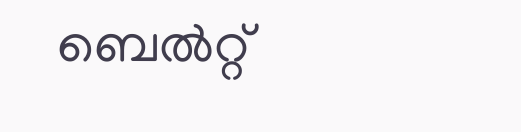ബെൽറ്റ്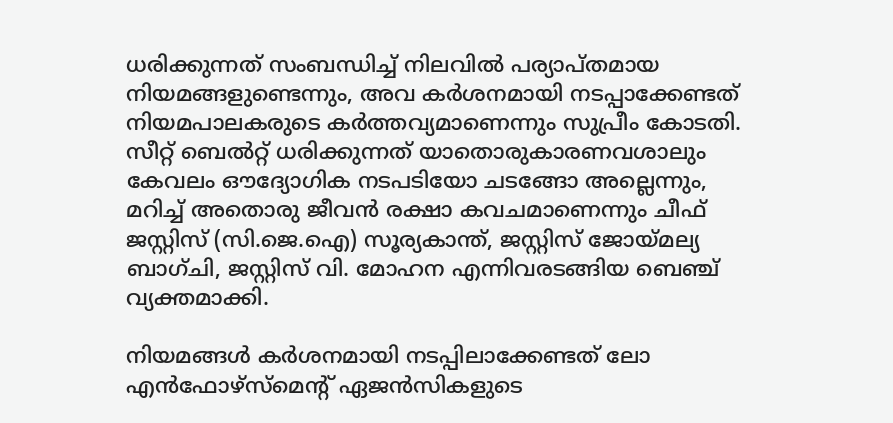ധരിക്കുന്നത് സംബന്ധിച്ച് നിലവിൽ പര്യാപ്തമായ നിയമങ്ങളുണ്ടെന്നും, അവ കർശനമായി നടപ്പാക്കേണ്ടത് നിയമപാലകരുടെ കർത്തവ്യമാണെന്നും സുപ്രീം കോടതി. സീറ്റ് ബെൽറ്റ് ധരിക്കുന്നത് യാതൊരുകാരണവശാലും കേവലം ഔദ്യോഗിക നടപടിയോ ചടങ്ങോ അല്ലെന്നും, മറിച്ച് അതൊരു ജീവൻ രക്ഷാ കവചമാണെന്നും ചീഫ് ജസ്റ്റിസ് (സി.ജെ.ഐ) സൂര്യകാന്ത്, ജസ്റ്റിസ് ജോയ്മല്യ ബാഗ്ചി, ജസ്റ്റിസ് വി. മോഹന എന്നിവരടങ്ങിയ ബെഞ്ച് വ്യക്തമാക്കി.

നിയമങ്ങൾ കർശനമായി നടപ്പിലാക്കേണ്ടത് ലോ എൻഫോഴ്സ്മെന്റ് ഏജൻസികളുടെ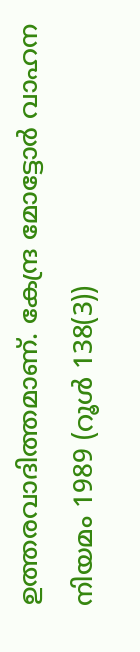ഉത്തരവാദിത്തമാണ്. കേന്ദ്ര മോട്ടോർ വാഹന നിയമം 1989 (റൂൾ 138(3))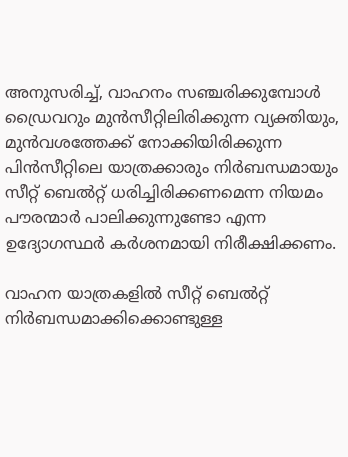അനുസരിച്ച്, വാഹനം സഞ്ചരിക്കുമ്പോൾ ഡ്രൈവറും മുൻസീറ്റിലിരിക്കുന്ന വ്യക്തിയും, മുൻവശത്തേക്ക് നോക്കിയിരിക്കുന്ന പിൻസീറ്റിലെ യാത്രക്കാരും നിർബന്ധമായും സീറ്റ് ബെൽറ്റ് ധരിച്ചിരിക്കണമെന്ന നിയമം പൗരന്മാർ പാലിക്കുന്നുണ്ടോ എന്ന ഉദ്യോഗസ്ഥർ കർശനമായി നിരീക്ഷിക്കണം.

വാഹന യാത്രകളിൽ സീറ്റ് ബെൽറ്റ് നിർബന്ധമാക്കിക്കൊണ്ടുള്ള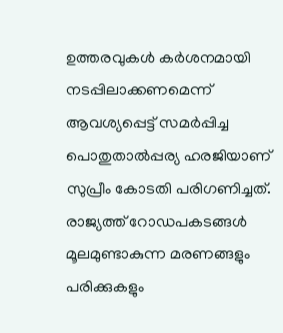ഉത്തരവുകൾ കർശനമായി നടപ്പിലാക്കണമെന്ന് ആവശ്യപ്പെട്ട് സമർപ്പിച്ച പൊതുതാൽപ്പര്യ ഹരജിയാണ് സുപ്രീം കോടതി പരിഗണിച്ചത്. രാജ്യത്ത് റോഡപകടങ്ങൾ മൂലമുണ്ടാകുന്ന മരണങ്ങളും പരിക്കുകളും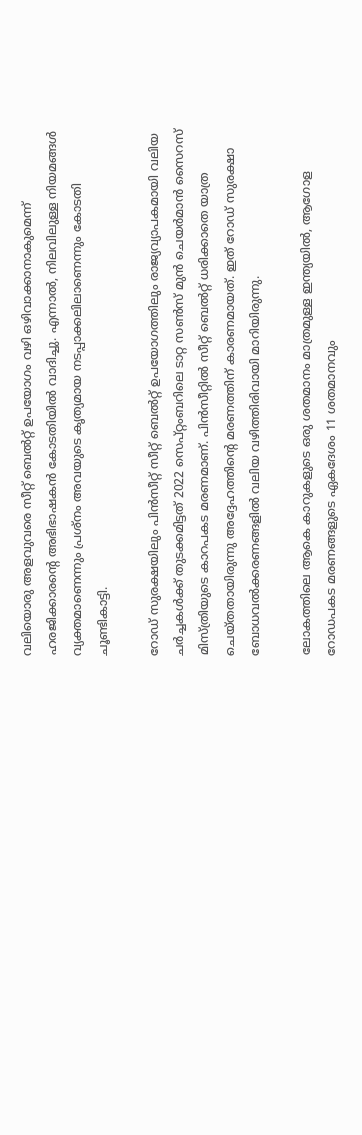വലിയൊരു അളവുവരെ സീറ്റ് ബെൽറ്റ് ഉപയോഗം വഴി ഒഴിവാക്കാനാകുമെന്ന് ഹരജിക്കാരന്റെ അഭിഭാഷകൻ കോടതിയിൽ വാദിച്ചു. എന്നാൽ, നിലവിലുള്ള നിയമങ്ങൾ വ്യക്തമാണെന്നും പ്രശ്നം അവയുടെ കൃത്യമായ നടപ്പാക്കലിലാണെന്നും കോടതി ചൂണ്ടികാട്ടി.

റോഡ് സുരക്ഷയിലും പിൻസീറ്റ് സീറ്റ് ബെൽറ്റ് ഉപയോഗത്തിലും രാജ്യവ്യാപകമായി വലിയ ചർച്ചകൾക്ക് തുടക്കമിട്ടത് 2022 സെപ്റ്റംബറിലെ ടാറ്റ സൺസ് മുൻ ചെയർമാൻ സൈറസ് മിസ്ത്രിയുടെ കാറപകട മരണമാണ്. പിൻസീറ്റിൽ സീറ്റ് ബെൽറ്റ് ധരിക്കാതെ യാത്ര ചെയ്തതായിരുന്നു അദ്ദേഹത്തിന്റെ മരണത്തിന് കാരണമായത്. ഇത് റോഡ് സുരക്ഷാ ബോധവൽക്കരണങ്ങളിൽ വലിയ വഴിത്തിരിവായി മാറിയിരുന്നു.

ലോകത്തിലെ ആകെ കാറുകളുടെ ഒരു ശതമാനം മാത്രമുള്ള ഇന്ത്യയിൽ, ആഗോള റോഡപകട മരണങ്ങളുടെ ഏകദേശം 11 ശതമാനവും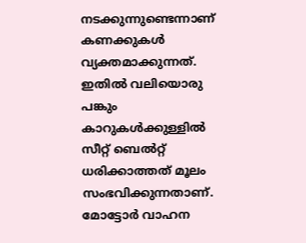നടക്കുന്നുണ്ടെന്നാണ് കണക്കുകൾ വ്യക്തമാക്കുന്നത്. ഇതിൽ വലിയൊരു പങ്കും കാറുകൾക്കുള്ളിൽ സീറ്റ് ബെൽറ്റ് ധരിക്കാത്തത് മൂലം സംഭവിക്കുന്നതാണ്. മോട്ടോർ വാഹന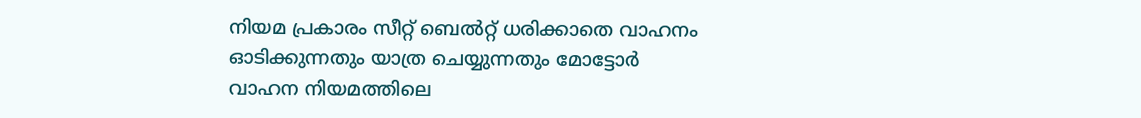നിയമ പ്രകാരം സീറ്റ് ബെൽറ്റ് ധരിക്കാതെ വാഹനം ഓടിക്കുന്നതും യാത്ര ചെയ്യുന്നതും മോട്ടോർ വാഹന നിയമത്തിലെ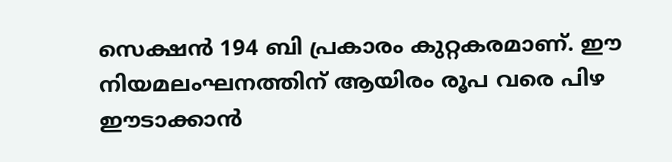സെക്ഷൻ 194 ബി പ്രകാരം കുറ്റകരമാണ്. ഈ നിയമലംഘനത്തിന് ആയിരം രൂപ വരെ പിഴ ഈടാക്കാൻ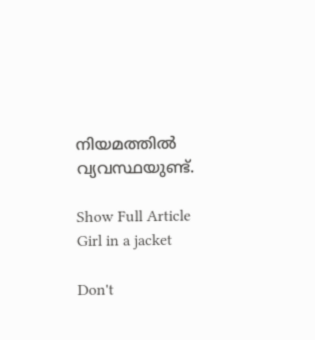നിയമത്തിൽ വ്യവസ്ഥയുണ്ട്.

Show Full Article
Girl in a jacket

Don't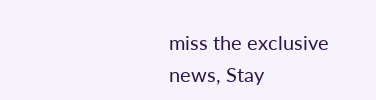miss the exclusive news, Stay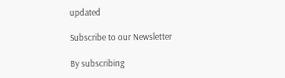updated

Subscribe to our Newsletter

By subscribing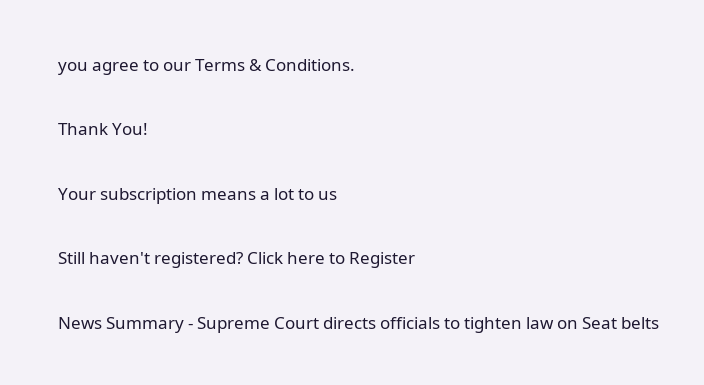you agree to our Terms & Conditions.

Thank You!

Your subscription means a lot to us

Still haven't registered? Click here to Register

News Summary - Supreme Court directs officials to tighten law on Seat belts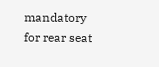mandatory for rear seat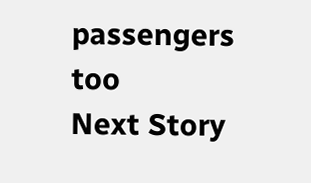passengers too
Next Story